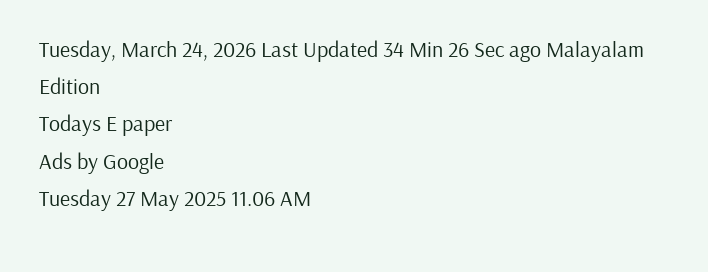Tuesday, March 24, 2026 Last Updated 34 Min 26 Sec ago Malayalam Edition
Todays E paper
Ads by Google
Tuesday 27 May 2025 11.06 AM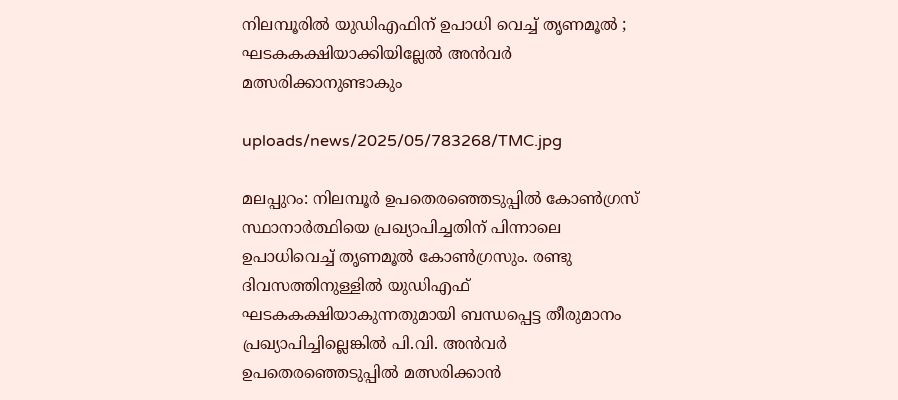നിലമ്പൂരില്‍ യുഡിഎഫിന് ഉപാധി വെച്ച് തൃണമൂല്‍ ; ഘടകകക്ഷിയാക്കിയില്ലേല്‍ അന്‍വര്‍ മത്സരിക്കാനുണ്ടാകും

uploads/news/2025/05/783268/TMC.jpg

മലപ്പുറം: നിലമ്പൂര്‍ ഉപതെരഞ്ഞെടുപ്പില്‍ കോണ്‍ഗ്രസ് സ്ഥാനാര്‍ത്ഥിയെ പ്രഖ്യാപിച്ചതിന് പിന്നാലെ ഉപാധിവെച്ച് തൃണമൂല്‍ കോണ്‍ഗ്രസും. രണ്ടു ദിവസത്തിനുള്ളില്‍ യുഡിഎഫ് ഘടകകക്ഷിയാകുന്നതുമായി ബന്ധപ്പെട്ട തീരുമാനം പ്രഖ്യാപിച്ചില്ലെങ്കില്‍ പി.വി. അന്‍വര്‍ ഉപതെരഞ്ഞെടുപ്പില്‍ മത്സരിക്കാന്‍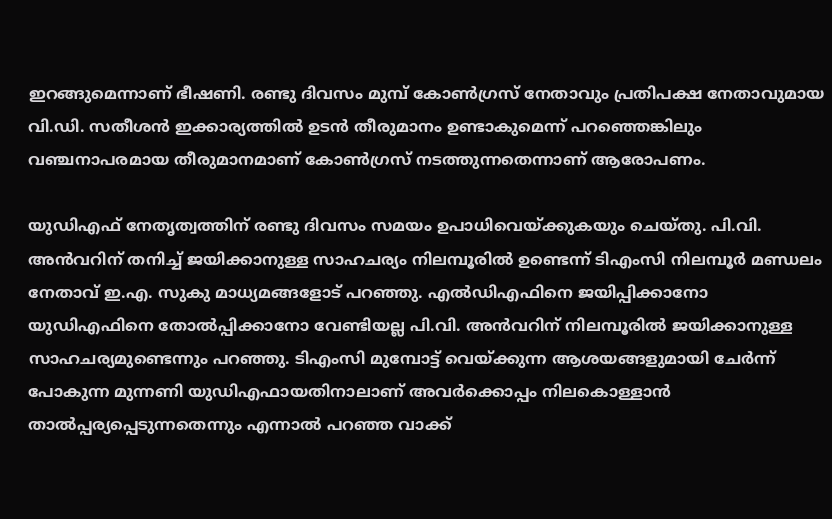ഇറങ്ങുമെന്നാണ് ഭീഷണി. രണ്ടു ദിവസം മുമ്പ് കോണ്‍ഗ്രസ് നേതാവും പ്രതിപക്ഷ നേതാവുമായ വി.ഡി. സതീശന്‍ ഇക്കാര്യത്തില്‍ ഉടന്‍ തീരുമാനം ഉണ്ടാകുമെന്ന് പറഞ്ഞെങ്കിലും വഞ്ചനാപരമായ തീരുമാനമാണ് കോണ്‍ഗ്രസ് നടത്തുന്നതെന്നാണ് ആരോപണം.

യുഡിഎഫ് നേതൃത്വത്തിന് രണ്ടു ദിവസം സമയം ഉപാധിവെയ്ക്കുകയും ചെയ്തു. പി.വി. അന്‍വറിന് തനിച്ച് ജയിക്കാനുള്ള സാഹചര്യം നിലമ്പൂരില്‍ ഉണ്ടെന്ന് ടിഎംസി നിലമ്പൂര്‍ മണ്ഡലം നേതാവ് ഇ.എ. സുകു മാധ്യമങ്ങളോട് പറഞ്ഞു. എല്‍ഡിഎഫിനെ ജയിപ്പിക്കാനോ യുഡിഎഫിനെ തോല്‍പ്പിക്കാനോ വേണ്ടിയല്ല പി.വി. അന്‍വറിന് നിലമ്പൂരില്‍ ജയിക്കാനുള്ള സാഹചര്യമുണ്ടെന്നും പറഞ്ഞു. ടിഎംസി മുമ്പോട്ട് വെയ്ക്കുന്ന ആശയങ്ങളുമായി ചേര്‍ന്ന് പോകുന്ന മുന്നണി യുഡിഎഫായതിനാലാണ് അവര്‍ക്കൊപ്പം നിലകൊള്ളാന്‍ താല്‍പ്പര്യപ്പെടുന്നതെന്നും എന്നാല്‍ പറഞ്ഞ വാക്ക്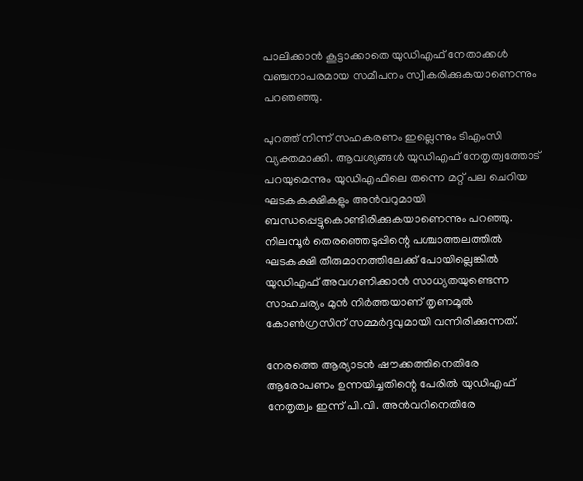പാലിക്കാന്‍ കൂട്ടാക്കാതെ യുഡിഎഫ് നേതാക്കള്‍ വഞ്ചനാപരമായ സമീപനം സ്വീകരിക്കുകയാണെന്നും പറഞഞ്ഞു.

പുറത്ത് നിന്ന് സഹകരണം ഇല്ലെന്നും ടിഎംസി വ്യക്തമാക്കി. ആവശ്യങ്ങള്‍ യുഡിഎഫ് നേതൃത്വത്തോട് പറയുമെന്നും യുഡിഎഫിലെ തന്നെ മറ്റ് പല ചെറിയ ഘടകകക്ഷികളും അന്‍വറുമായി ബന്ധപ്പെട്ടുകൊണ്ടിരിക്കുകയാണെന്നും പറഞ്ഞു. നിലമ്പൂര്‍ തെരഞ്ഞെടുപ്പിന്റെ പശ്ചാത്തലത്തില്‍ ഘടകക്ഷി തീരുമാനത്തിലേക്ക് പോയില്ലെങ്കില്‍ യുഡിഎഫ് അവഗണിക്കാന്‍ സാധ്യതയുണ്ടെന്ന സാഹചര്യം മുന്‍ നിര്‍ത്തയാണ് തൃണമൂല്‍ കോണ്‍ഗ്രസിന് സമ്മര്‍ദ്ദവുമായി വന്നിരിക്കുന്നത്.

നേരത്തെ ആര്യാടന്‍ ഷൗക്കത്തിനെതിരേ ആരോപണം ഉന്നയിച്ചതിന്റെ പേരില്‍ യുഡിഎഫ് നേതൃത്വം ഇന്ന് പി.വി. അന്‍വറിനെതിരേ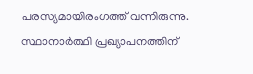പരസ്യമായിരംഗത്ത് വന്നിരുന്നു. സ്ഥാനാര്‍ത്ഥി പ്രഖ്യാപനത്തിന്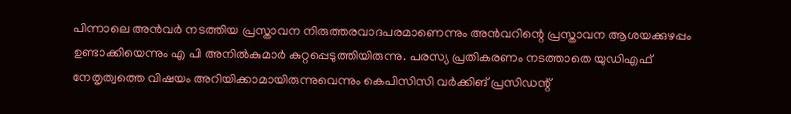പിന്നാലെ അന്‍വര്‍ നടത്തിയ പ്രസ്താവന നിരുത്തരവാദപരമാണെന്നും അന്‍വറിന്റെ പ്രസ്താവന ആശയക്കുഴപ്പം ഉണ്ടാക്കിയെന്നും എ പി അനില്‍കുമാര്‍ കുറ്റപ്പെടുത്തിയിരുന്നു. പരസ്യ പ്രതികരണം നടത്താതെ യുഡിഎഫ് നേതൃത്വത്തെ വിഷയം അറിയിക്കാമായിരുന്നുവെന്നും കെപിസിസി വര്‍ക്കിങ് പ്രസിഡന്റ്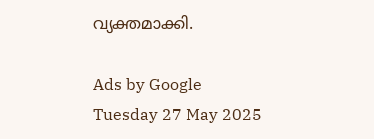വ്യക്തമാക്കി.

Ads by Google
Tuesday 27 May 2025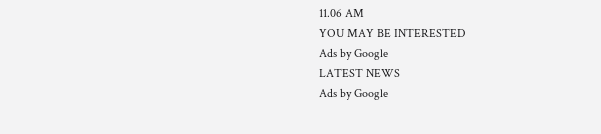11.06 AM
YOU MAY BE INTERESTED
Ads by Google
LATEST NEWS
Ads by Google